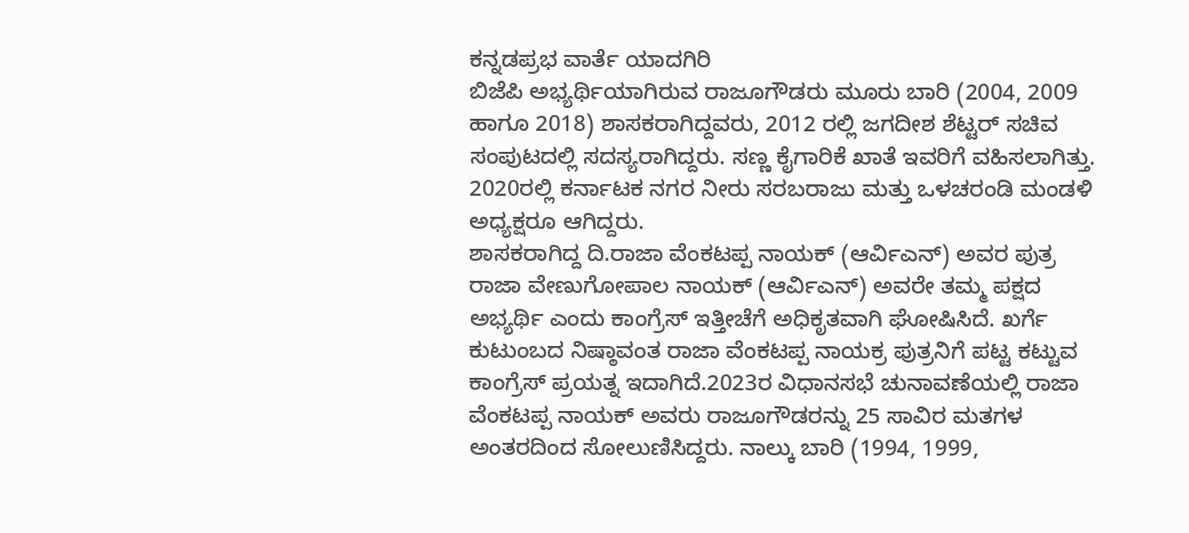ಕನ್ನಡಪ್ರಭ ವಾರ್ತೆ ಯಾದಗಿರಿ
ಬಿಜೆಪಿ ಅಭ್ಯರ್ಥಿಯಾಗಿರುವ ರಾಜೂಗೌಡರು ಮೂರು ಬಾರಿ (2004, 2009 ಹಾಗೂ 2018) ಶಾಸಕರಾಗಿದ್ದವರು, 2012 ರಲ್ಲಿ ಜಗದೀಶ ಶೆಟ್ಟರ್ ಸಚಿವ ಸಂಪುಟದಲ್ಲಿ ಸದಸ್ಯರಾಗಿದ್ದರು. ಸಣ್ಣ ಕೈಗಾರಿಕೆ ಖಾತೆ ಇವರಿಗೆ ವಹಿಸಲಾಗಿತ್ತು. 2020ರಲ್ಲಿ ಕರ್ನಾಟಕ ನಗರ ನೀರು ಸರಬರಾಜು ಮತ್ತು ಒಳಚರಂಡಿ ಮಂಡಳಿ ಅಧ್ಯಕ್ಷರೂ ಆಗಿದ್ದರು.
ಶಾಸಕರಾಗಿದ್ದ ದಿ.ರಾಜಾ ವೆಂಕಟಪ್ಪ ನಾಯಕ್ (ಆರ್ವಿಎನ್) ಅವರ ಪುತ್ರ ರಾಜಾ ವೇಣುಗೋಪಾಲ ನಾಯಕ್ (ಆರ್ವಿಎನ್) ಅವರೇ ತಮ್ಮ ಪಕ್ಷದ ಅಭ್ಯರ್ಥಿ ಎಂದು ಕಾಂಗ್ರೆಸ್ ಇತ್ತೀಚೆಗೆ ಅಧಿಕೃತವಾಗಿ ಘೋಷಿಸಿದೆ. ಖರ್ಗೆ ಕುಟುಂಬದ ನಿಷ್ಠಾವಂತ ರಾಜಾ ವೆಂಕಟಪ್ಪ ನಾಯಕ್ರ ಪುತ್ರನಿಗೆ ಪಟ್ಟ ಕಟ್ಟುವ ಕಾಂಗ್ರೆಸ್ ಪ್ರಯತ್ನ ಇದಾಗಿದೆ.2023ರ ವಿಧಾನಸಭೆ ಚುನಾವಣೆಯಲ್ಲಿ ರಾಜಾ ವೆಂಕಟಪ್ಪ ನಾಯಕ್ ಅವರು ರಾಜೂಗೌಡರನ್ನು 25 ಸಾವಿರ ಮತಗಳ ಅಂತರದಿಂದ ಸೋಲುಣಿಸಿದ್ದರು. ನಾಲ್ಕು ಬಾರಿ (1994, 1999,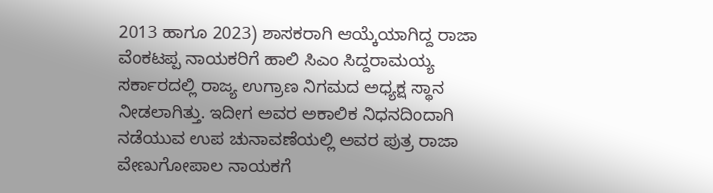2013 ಹಾಗೂ 2023) ಶಾಸಕರಾಗಿ ಆಯ್ಕೆಯಾಗಿದ್ದ ರಾಜಾ ವೆಂಕಟಪ್ಪ ನಾಯಕರಿಗೆ ಹಾಲಿ ಸಿಎಂ ಸಿದ್ದರಾಮಯ್ಯ ಸರ್ಕಾರದಲ್ಲಿ ರಾಜ್ಯ ಉಗ್ರಾಣ ನಿಗಮದ ಅಧ್ಯಕ್ಷ ಸ್ಥಾನ ನೀಡಲಾಗಿತ್ತು. ಇದೀಗ ಅವರ ಅಕಾಲಿಕ ನಿಧನದಿಂದಾಗಿ ನಡೆಯುವ ಉಪ ಚುನಾವಣೆಯಲ್ಲಿ ಅವರ ಪುತ್ರ ರಾಜಾ ವೇಣುಗೋಪಾಲ ನಾಯಕಗೆ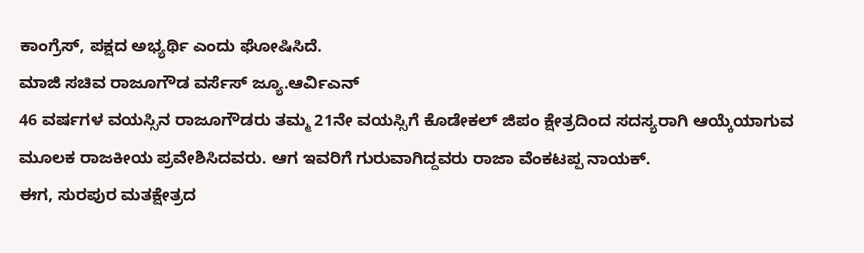ಕಾಂಗ್ರೆಸ್, ಪಕ್ಷದ ಅಭ್ಯರ್ಥಿ ಎಂದು ಘೋಷಿಸಿದೆ.
ಮಾಜಿ ಸಚಿವ ರಾಜೂಗೌಡ ವರ್ಸೆಸ್ ಜ್ಯೂ.ಆರ್ವಿಎನ್
46 ವರ್ಷಗಳ ವಯಸ್ಸಿನ ರಾಜೂಗೌಡರು ತಮ್ಮ 21ನೇ ವಯಸ್ಸಿಗೆ ಕೊಡೇಕಲ್ ಜಿಪಂ ಕ್ಷೇತ್ರದಿಂದ ಸದಸ್ಯರಾಗಿ ಆಯ್ಕೆಯಾಗುವ ಮೂಲಕ ರಾಜಕೀಯ ಪ್ರವೇಶಿಸಿದವರು. ಆಗ ಇವರಿಗೆ ಗುರುವಾಗಿದ್ದವರು ರಾಜಾ ವೆಂಕಟಪ್ಪ ನಾಯಕ್.
ಈಗ, ಸುರಪುರ ಮತಕ್ಷೇತ್ರದ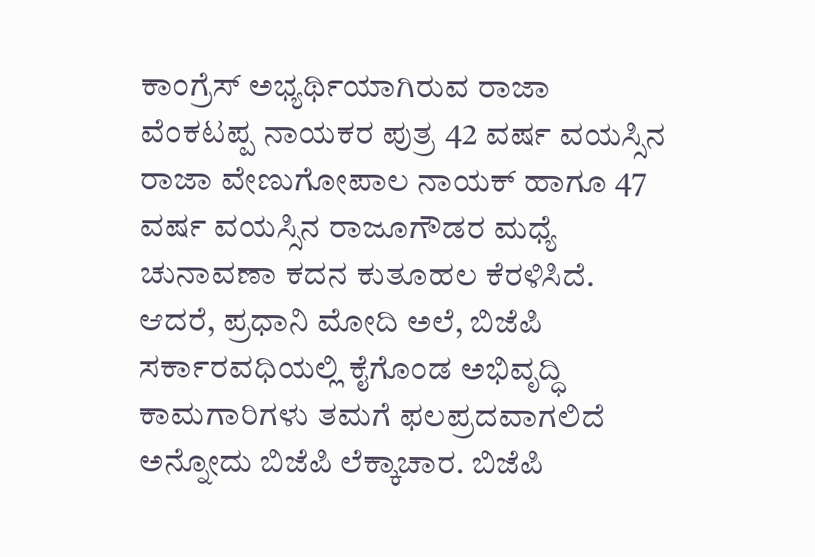ಕಾಂಗ್ರೆಸ್ ಅಭ್ಯರ್ಥಿಯಾಗಿರುವ ರಾಜಾ ವೆಂಕಟಪ್ಪ ನಾಯಕರ ಪುತ್ರ 42 ವರ್ಷ ವಯಸ್ಸಿನ ರಾಜಾ ವೇಣುಗೋಪಾಲ ನಾಯಕ್ ಹಾಗೂ 47 ವರ್ಷ ವಯಸ್ಸಿನ ರಾಜೂಗೌಡರ ಮಧ್ಯೆ ಚುನಾವಣಾ ಕದನ ಕುತೂಹಲ ಕೆರಳಿಸಿದೆ.
ಆದರೆ, ಪ್ರಧಾನಿ ಮೋದಿ ಅಲೆ, ಬಿಜೆಪಿ ಸರ್ಕಾರವಧಿಯಲ್ಲಿ ಕೈಗೊಂಡ ಅಭಿವೃದ್ಧಿ ಕಾಮಗಾರಿಗಳು ತಮಗೆ ಫಲಪ್ರದವಾಗಲಿದೆ ಅನ್ನೋದು ಬಿಜೆಪಿ ಲೆಕ್ಕಾಚಾರ. ಬಿಜೆಪಿ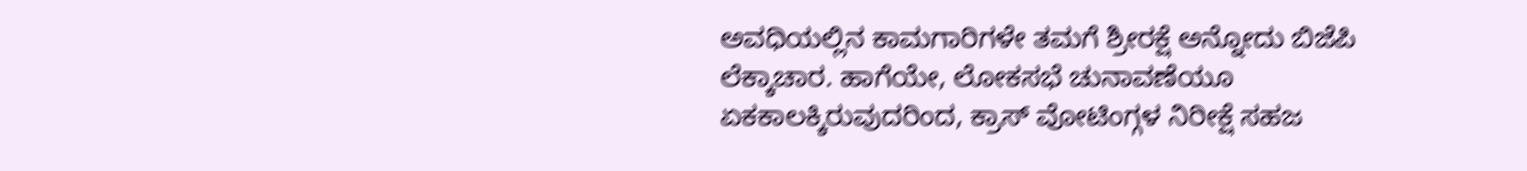ಅವಧಿಯಲ್ಲಿನ ಕಾಮಗಾರಿಗಳೇ ತಮಗೆ ಶ್ರೀರಕ್ಷೆ ಅನ್ನೋದು ಬಿಜೆಪಿ ಲೆಕ್ಕಾಚಾರ. ಹಾಗೆಯೇ, ಲೋಕಸಭೆ ಚುನಾವಣೆಯೂ ಏಕಕಾಲಕ್ಕಿರುವುದರಿಂದ, ಕ್ರಾಸ್ ವೋಟಿಂಗ್ಗಳ ನಿರೀಕ್ಷೆ ಸಹಜ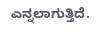ಎನ್ನಲಾಗುತ್ತಿದೆ.